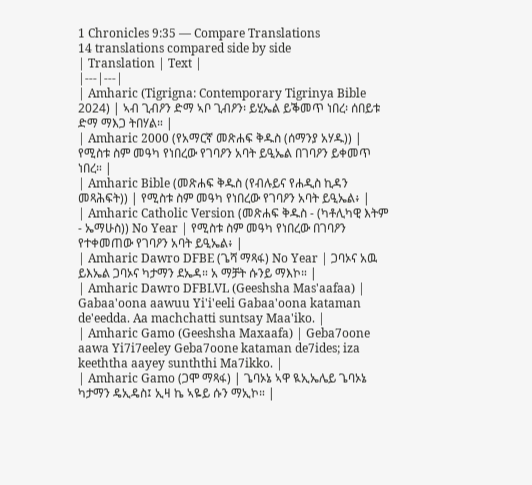1 Chronicles 9:35 — Compare Translations
14 translations compared side by side
| Translation | Text |
|---|---|
| Amharic (Tigrigna: Contemporary Tigrinya Bible 2024) | ኣብ ጊብዖን ድማ ኣቦ ጊብዖን፡ ይሂኤል ይቕመጥ ነበረ፡ ሰበይቱ ድማ ማእጋ ትበሃል። |
| Amharic 2000 (የአማርኛ መጽሐፍ ቅዱስ (ሰማንያ አሃዱ)) | የሚስቱ ስም መዓካ የነበረው የገባዖን አባት ይዒኤል በገባዖን ይቀመጥ ነበረ። |
| Amharic Bible (መጽሐፍ ቅዱስ (የብሉይና የሐዲስ ኪዳን መጻሕፍት)) | የሚስቱ ስም መዓካ የነበረው የገባዖን አባት ይዒኤል፥ |
| Amharic Catholic Version (መጽሐፍ ቅዱስ - (ካቶሊካዊ እትም - ኤማሁስ)) No Year | የሚስቱ ስም መዓካ የነበረው በገባዖን የተቀመጠው የገባዖን አባት ይዒኤል፥ |
| Amharic Dawro DFBE (ጌሻ ማጻፋ) No Year | ጋባኦና አዉ ይእኤል ጋባኦና ካታማን ደኤዳ። አ ማቻት ሱንይ ማእኮ። |
| Amharic Dawro DFBLVL (Geeshsha Mas'aafaa) | Gabaa'oona aawuu Yi'i'eeli Gabaa'oona kataman de'eedda. Aa machchatti suntsay Maa'iko. |
| Amharic Gamo (Geeshsha Maxaafa) | Geba7oone aawa Yi7i7eeley Geba7oone kataman de7ides; iza keeththa aayey sunththi Ma7ikko. |
| Amharic Gamo (ጋሞ ማጻፋ) | ጌባኦኔ ኣዋ ዪኢኤሌይ ጌባኦኔ ካታማን ዴኢዴስ፤ ኢዛ ኬ ኣዬይ ሱን ማኢኮ። |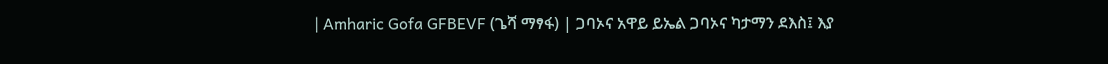| Amharic Gofa GFBEVF (ጌሻ ማፃፋ) | ጋባኦና አዋይ ይኤል ጋባኦና ካታማን ደእስ፤ እያ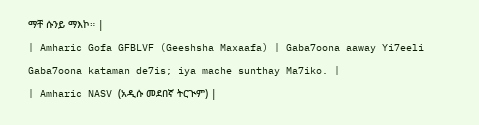ማቸ ሱንይ ማእኮ። |
| Amharic Gofa GFBLVF (Geeshsha Maxaafa) | Gaba7oona aaway Yi7eeli Gaba7oona kataman de7is; iya mache sunthay Ma7iko. |
| Amharic NASV (አዲሱ መደበኛ ትርጒም) |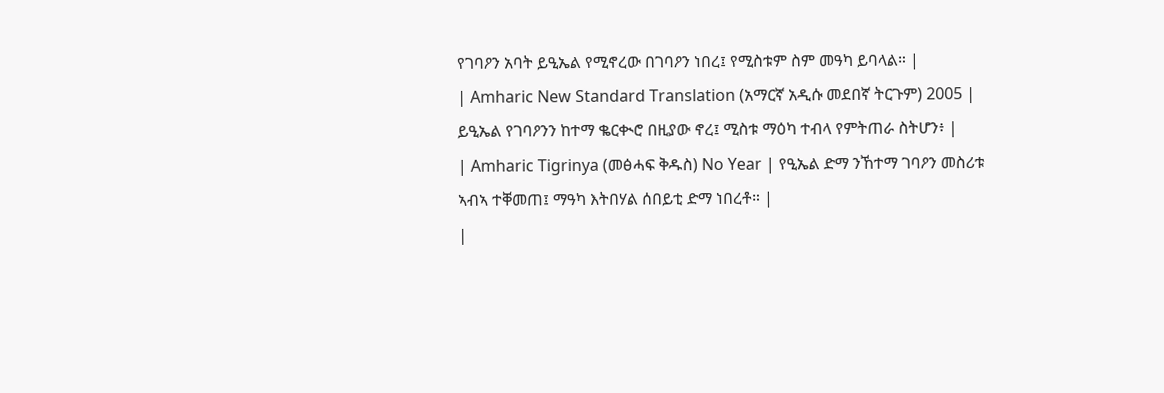የገባዖን አባት ይዒኤል የሚኖረው በገባዖን ነበረ፤ የሚስቱም ስም መዓካ ይባላል። |
| Amharic New Standard Translation (አማርኛ አዲሱ መደበኛ ትርጉም) 2005 | ይዒኤል የገባዖንን ከተማ ቈርቊሮ በዚያው ኖረ፤ ሚስቱ ማዕካ ተብላ የምትጠራ ስትሆን፥ |
| Amharic Tigrinya (መፅሓፍ ቅዱስ) No Year | የዒኤል ድማ ንኸተማ ገባዖን መስሪቱ ኣብኣ ተቐመጠ፤ ማዓካ እትበሃል ሰበይቲ ድማ ነበረቶ። |
|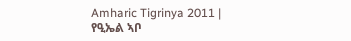Amharic Tigrinya 2011 | የዒኤል ኣቦ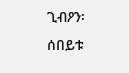ጊብዖን፡ ሰበይቱ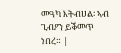መዓካ እትብሀል፡ ኣብ ጊብዖን ይቕመጥ ነበረ። |